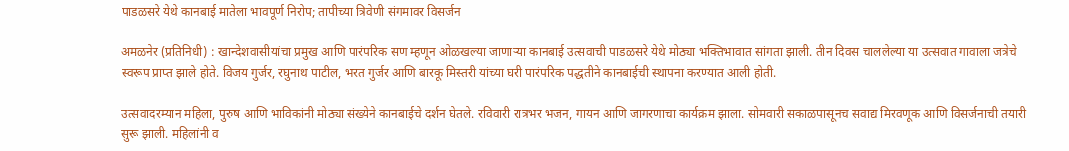पाडळसरे येथे कानबाई मातेला भावपूर्ण निरोप; तापीच्या त्रिवेणी संगमावर विसर्जन

अमळनेर (प्रतिनिधी) : खान्देशवासीयांचा प्रमुख आणि पारंपरिक सण म्हणून ओळखल्या जाणाऱ्या कानबाई उत्सवाची पाडळसरे येथे मोठ्या भक्तिभावात सांगता झाली. तीन दिवस चाललेल्या या उत्सवात गावाला जत्रेचे स्वरूप प्राप्त झाले होते. विजय गुर्जर, रघुनाथ पाटील, भरत गुर्जर आणि बारकू मिस्तरी यांच्या घरी पारंपरिक पद्धतीने कानबाईची स्थापना करण्यात आली होती.

उत्सवादरम्यान महिला, पुरुष आणि भाविकांनी मोठ्या संख्येने कानबाईचे दर्शन घेतले. रविवारी रात्रभर भजन, गायन आणि जागरणाचा कार्यक्रम झाला. सोमवारी सकाळपासूनच सवाद्य मिरवणूक आणि विसर्जनाची तयारी सुरू झाली. महिलांनी व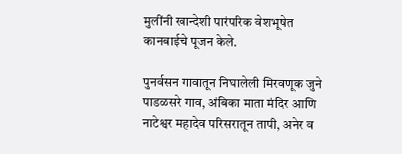मुलींनी खान्देशी पारंपरिक वेशभूषेत कानबाईचे पूजन केले.

पुनर्वसन गावातून निघालेली मिरवणूक जुने पाडळसरे गाव, अंबिका माता मंदिर आणि नाटेश्वर महादेव परिसरातून तापी, अनेर व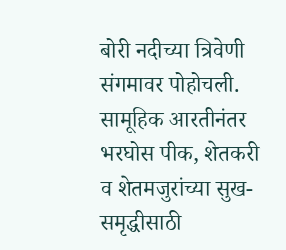बोरी नदीच्या त्रिवेणी संगमावर पोहोचली. सामूहिक आरतीनंतर भरघोस पीक, शेतकरी व शेतमजुरांच्या सुख-समृद्धीसाठी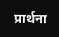प्रार्थना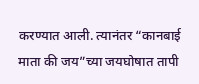करण्यात आली. त्यानंतर “कानबाई माता की जय”च्या जयघोषात तापी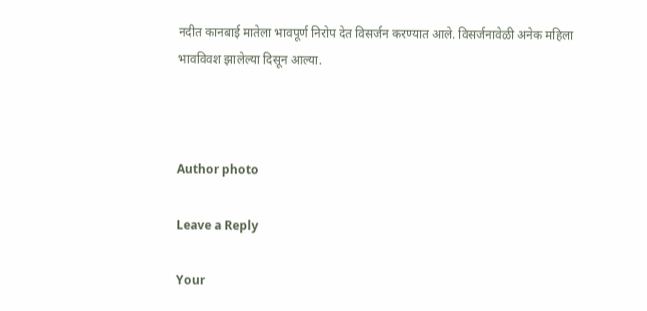नदीत कानबाई मातेला भावपूर्ण निरोप देत विसर्जन करण्यात आले. विसर्जनावेळी अनेक महिला भावविवश झालेल्या दिसून आल्या.



Author photo

Leave a Reply

Your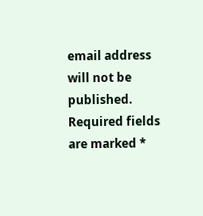email address will not be published. Required fields are marked *